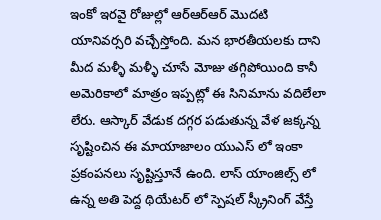ఇంకో ఇరవై రోజుల్లో ఆర్ఆర్ఆర్ మొదటి యానివర్సరి వచ్చేస్తోంది. మన భారతీయలకు దాని మీద మళ్ళీ మళ్ళీ చూసే మోజు తగ్గిపోయింది కానీ అమెరికాలో మాత్రం ఇప్పట్లో ఈ సినిమాను వదిలేలా లేరు. ఆస్కార్ వేడుక దగ్గర పడుతున్న వేళ జక్కన్న సృష్టించిన ఈ మాయాజాలం యుఎస్ లో ఇంకా ప్రకంపనలు సృష్టిస్తూనే ఉంది. లాస్ యాంజిల్స్ లో ఉన్న అతి పెద్ద థియేటర్ లో స్పెషల్ స్క్రీనింగ్ వేస్తే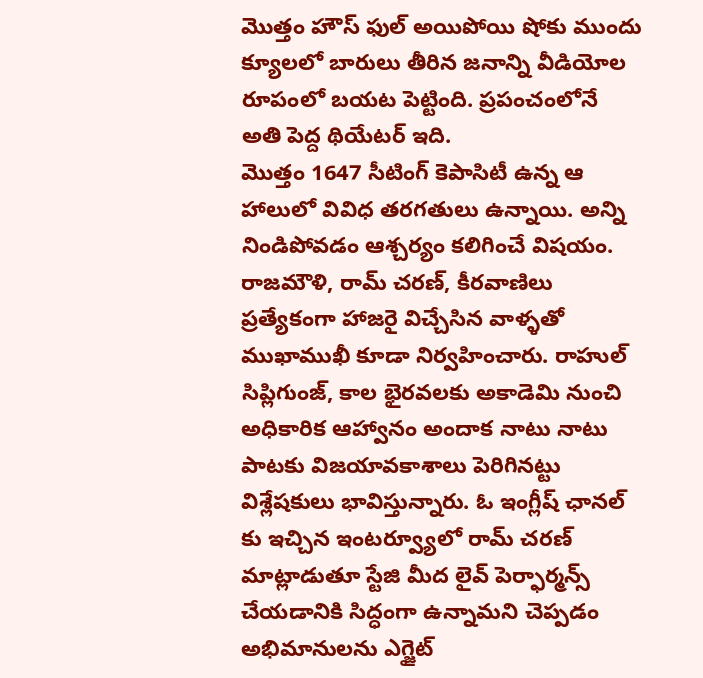మొత్తం హౌస్ ఫుల్ అయిపోయి షోకు ముందు క్యూలలో బారులు తీరిన జనాన్ని వీడియోల రూపంలో బయట పెట్టింది. ప్రపంచంలోనే అతి పెద్ద థియేటర్ ఇది.
మొత్తం 1647 సీటింగ్ కెపాసిటీ ఉన్న ఆ హాలులో వివిధ తరగతులు ఉన్నాయి. అన్ని నిండిపోవడం ఆశ్చర్యం కలిగించే విషయం. రాజమౌళి, రామ్ చరణ్, కీరవాణిలు ప్రత్యేకంగా హాజరై విచ్చేసిన వాళ్ళతో ముఖాముఖీ కూడా నిర్వహించారు. రాహుల్ సిప్లిగుంజ్, కాల భైరవలకు అకాడెమి నుంచి అధికారిక ఆహ్వానం అందాక నాటు నాటు పాటకు విజయావకాశాలు పెరిగినట్టు విశ్లేషకులు భావిస్తున్నారు. ఓ ఇంగ్లీష్ ఛానల్ కు ఇచ్చిన ఇంటర్వ్యూలో రామ్ చరణ్ మాట్లాడుతూ స్టేజి మీద లైవ్ పెర్ఫార్మన్స్ చేయడానికి సిద్ధంగా ఉన్నామని చెప్పడం అభిమానులను ఎగ్జైట్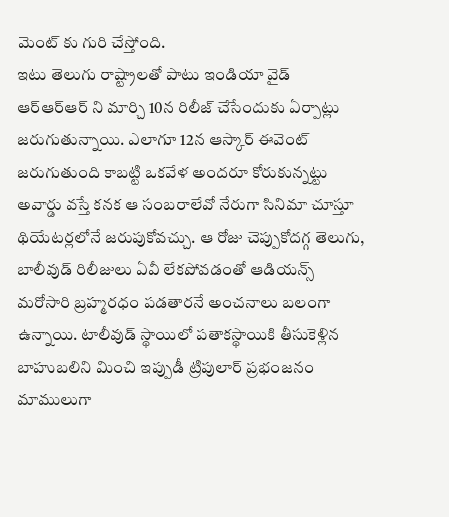మెంట్ కు గురి చేస్తోంది.
ఇటు తెలుగు రాష్ట్రాలతో పాటు ఇండియా వైడ్ ఆర్ఆర్ఆర్ ని మార్చి 10న రిలీజ్ చేసేందుకు ఏర్పాట్లు జరుగుతున్నాయి. ఎలాగూ 12న ఆస్కార్ ఈవెంట్ జరుగుతుంది కాబట్టి ఒకవేళ అందరూ కోరుకున్నట్టు అవార్డు వస్తే కనక ఆ సంబరాలేవో నేరుగా సినిమా చూస్తూ థియేటర్లలోనే జరుపుకోవచ్చు. ఆ రోజు చెప్పుకోదగ్గ తెలుగు, బాలీవుడ్ రిలీజులు ఏవీ లేకపోవడంతో ఆడియన్స్ మరోసారి బ్రహ్మరధం పడతారనే అంచనాలు బలంగా ఉన్నాయి. టాలీవుడ్ స్థాయిలో పతాకస్థాయికి తీసుకెళ్లిన బాహుబలిని మించి ఇప్పుడీ ట్రిపులార్ ప్రభంజనం మాములుగా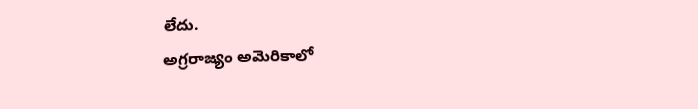లేదు.
అగ్రరాజ్యం అమెరికాలో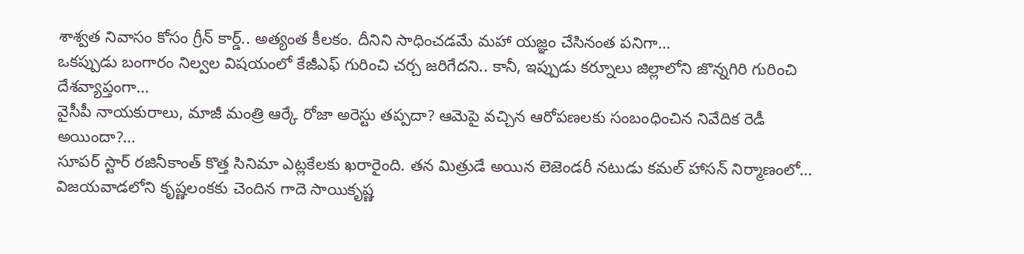శాశ్వత నివాసం కోసం గ్రీన్ కార్డ్.. అత్యంత కీలకం. దీనిని సాధించడమే మహా యజ్ఞం చేసినంత పనిగా…
ఒకప్పుడు బంగారం నిల్వల విషయంలో కేజీఎఫ్ గురించి చర్చ జరిగేదని.. కానీ, ఇప్పుడు కర్నూలు జిల్లాలోని జొన్నగిరి గురించి దేశవ్యాప్తంగా…
వైసీపీ నాయకురాలు, మాజీ మంత్రి ఆర్కే రోజా అరెస్టు తప్పదా? ఆమెపై వచ్చిన ఆరోపణలకు సంబంధించిన నివేదిక రెడీ అయిందా?…
సూపర్ స్టార్ రజినీకాంత్ కొత్త సినిమా ఎట్లకేలకు ఖరారైంది. తన మిత్రుడే అయిన లెజెండరీ నటుడు కమల్ హాసన్ నిర్మాణంలో…
విజయవాడలోని కృష్ణలంకకు చెందిన గాదె సాయికృష్ణ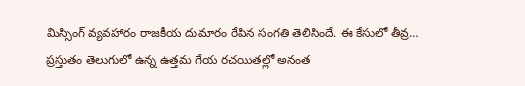మిస్సింగ్ వ్యవహారం రాజకీయ దుమారం రేపిన సంగతి తెలిసిందే. ఈ కేసులో తీవ్ర…
ప్రస్తుతం తెలుగులో ఉన్న ఉత్తమ గేయ రచయితల్లో అనంత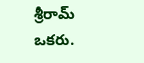శ్రీరామ్ ఒకరు.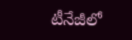టీనేజీలో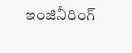ఇంజినీరింగ్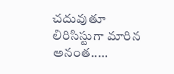చదువుతూ లిరిసిస్టుగా మారిన అనంత..…